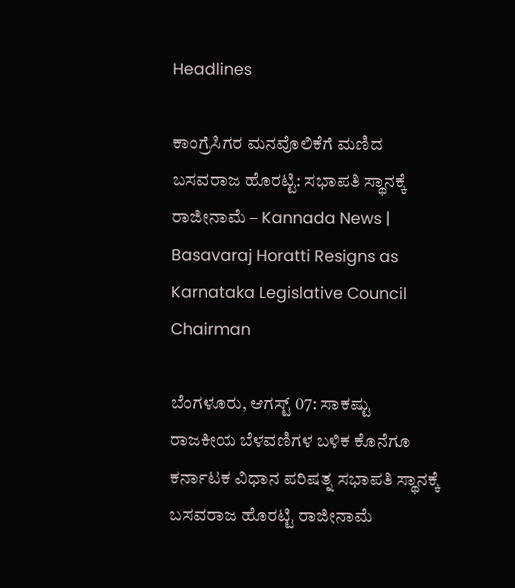Headlines

ಕಾಂಗ್ರೆಸಿಗರ ಮನವೊಲಿಕೆಗೆ ಮಣಿದ ಬಸವರಾಜ ಹೊರಟ್ಟಿ: ಸಭಾಪತಿ ಸ್ಥಾನಕ್ಕೆ ರಾಜೀನಾಮೆ – Kannada News | Basavaraj Horatti Resigns as Karnataka Legislative Council Chairman

ಬೆಂಗಳೂರು, ಆಗಸ್ಟ್ 07: ಸಾಕಷ್ಟು ರಾಜಕೀಯ ಬೆಳವಣಿಗಳ ಬಳಿಕ ಕೊನೆಗೂ ಕರ್ನಾಟಕ ವಿಧಾನ ಪರಿಷತ್ನ ಸಭಾಪತಿ ಸ್ಥಾನಕ್ಕೆ ಬಸವರಾಜ ಹೊರಟ್ಟಿ ರಾಜೀನಾಮೆ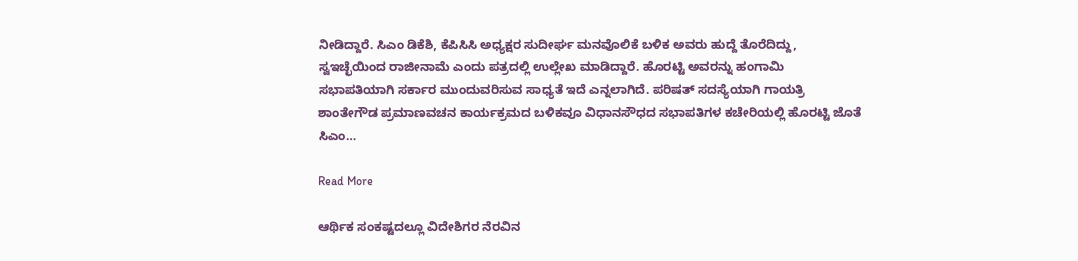ನೀಡಿದ್ದಾರೆ. ಸಿಎಂ ಡಿಕೆಶಿ, ಕೆಪಿಸಿಸಿ ಅಧ್ಯಕ್ಷರ ಸುದೀರ್ಘ ಮನವೊಲಿಕೆ ಬಳಿಕ ಅವರು ಹುದ್ದೆ ತೊರೆದಿದ್ದು, ಸ್ವಇಚ್ಛೆಯಿಂದ ರಾಜೀನಾಮೆ ಎಂದು ಪತ್ರದಲ್ಲಿ ಉಲ್ಲೇಖ ಮಾಡಿದ್ದಾರೆ. ಹೊರಟ್ಟಿ ಅವರನ್ನು ಹಂಗಾಮಿ ಸಭಾಪತಿಯಾಗಿ ಸರ್ಕಾರ ಮುಂದುವರಿಸುವ ಸಾಧ್ಯತೆ ಇದೆ ಎನ್ನಲಾಗಿದೆ. ಪರಿಷತ್ ಸದಸ್ಯೆಯಾಗಿ ಗಾಯತ್ರಿ ಶಾಂತೇಗೌಡ ಪ್ರಮಾಣವಚನ ಕಾರ್ಯಕ್ರಮದ ಬಳಿಕವೂ ವಿಧಾನಸೌಧದ ಸಭಾಪತಿಗಳ ಕಚೇರಿಯಲ್ಲಿ ಹೊರಟ್ಟಿ ಜೊತೆ ಸಿಎಂ…

Read More

ಆರ್ಥಿಕ ಸಂಕಷ್ಟದಲ್ಲೂ ವಿದೇಶಿಗರ ನೆರವಿನ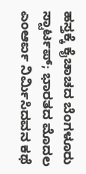ಹಸ್ತಕ್ಕೆ ಕೈಚಾಚದ ಬೆಂಗಳೂರು ಸ್ಟಾರ್ಟಪ್; ಭಾರತದ ಮೊದಲ ಎಂಆರ್ಐ ನಿರ್ಮಿಸಿದವನ ಕಥೆ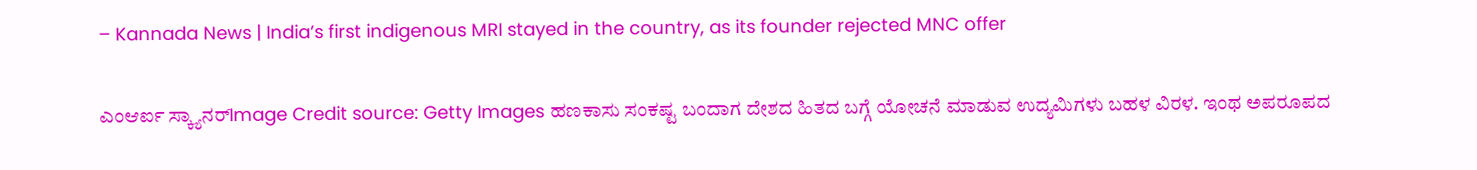– Kannada News | India’s first indigenous MRI stayed in the country, as its founder rejected MNC offer

ಎಂಆರ್ಐ ಸ್ಕ್ಯಾನರ್Image Credit source: Getty Images ಹಣಕಾಸು ಸಂಕಷ್ಟ ಬಂದಾಗ ದೇಶದ ಹಿತದ ಬಗ್ಗೆ ಯೋಚನೆ ಮಾಡುವ ಉದ್ಯಮಿಗಳು ಬಹಳ ವಿರಳ. ಇಂಥ ಅಪರೂಪದ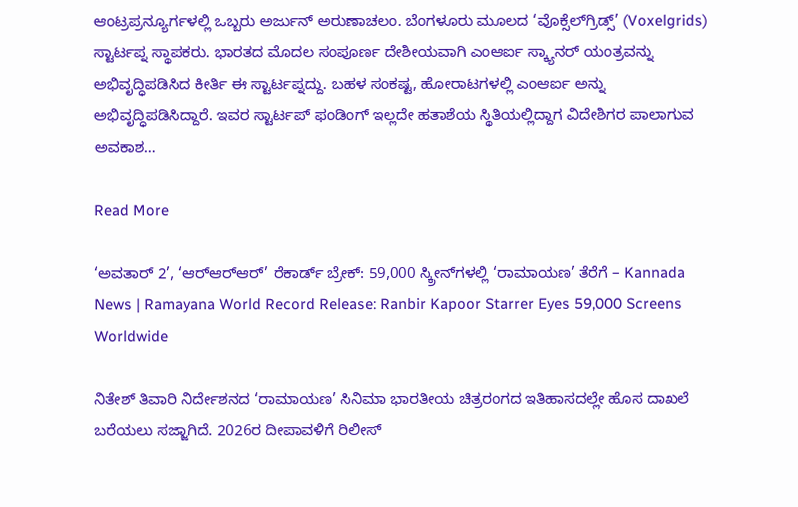ಆಂಟ್ರಪ್ರನ್ಯೂರ್ಗಳಲ್ಲಿ ಒಬ್ಬರು ಅರ್ಜುನ್ ಅರುಣಾಚಲಂ. ಬೆಂಗಳೂರು ಮೂಲದ ‘ವೊಕ್ಸೆಲ್‌ಗ್ರಿಡ್ಸ್’ (Voxelgrids) ಸ್ಟಾರ್ಟಪ್ನ ಸ್ಥಾಪಕರು. ಭಾರತದ ಮೊದಲ ಸಂಪೂರ್ಣ ದೇಶೀಯವಾಗಿ ಎಂಆರ್ಐ ಸ್ಕ್ಯಾನರ್ ಯಂತ್ರವನ್ನು ಅಭಿವೃದ್ಧಿಪಡಿಸಿದ ಕೀರ್ತಿ ಈ ಸ್ಟಾರ್ಟಪ್ನದ್ದು. ಬಹಳ ಸಂಕಷ್ಟ, ಹೋರಾಟಗಳಲ್ಲಿ ಎಂಆರ್ಐ ಅನ್ನು ಅಭಿವೃದ್ಧಿಪಡಿಸಿದ್ದಾರೆ. ಇವರ ಸ್ಟಾರ್ಟಪ್ ಫಂಡಿಂಗ್ ಇಲ್ಲದೇ ಹತಾಶೆಯ ಸ್ಥಿತಿಯಲ್ಲಿದ್ದಾಗ ವಿದೇಶಿಗರ ಪಾಲಾಗುವ ಅವಕಾಶ…

Read More

‘ಅವತಾರ್ 2’, ‘ಆರ್‌ಆರ್‌ಆರ್’ ರೆಕಾರ್ಡ್ ಬ್ರೇಕ್: 59,000 ಸ್ಕ್ರೀನ್‌ಗಳಲ್ಲಿ ‘ರಾಮಾಯಣ’ ತೆರೆಗೆ – Kannada News | Ramayana World Record Release: Ranbir Kapoor Starrer Eyes 59,000 Screens Worldwide

ನಿತೇಶ್ ತಿವಾರಿ ನಿರ್ದೇಶನದ ‘ರಾಮಾಯಣ’ ಸಿನಿಮಾ ಭಾರತೀಯ ಚಿತ್ರರಂಗದ ಇತಿಹಾಸದಲ್ಲೇ ಹೊಸ ದಾಖಲೆ ಬರೆಯಲು ಸಜ್ಜಾಗಿದೆ. 2026ರ ದೀಪಾವಳಿಗೆ ರಿಲೀಸ್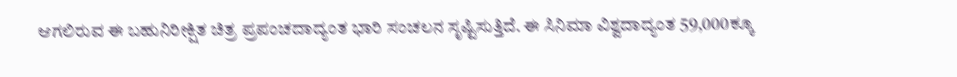ಆಗಲಿರುವ ಈ ಬಹುನಿರೀಕ್ಷಿತ ಚಿತ್ರ ಪ್ರಪಂಚದಾದ್ಯಂತ ಭಾರಿ ಸಂಚಲನ ಸೃಷ್ಟಿಸುತ್ತಿದೆ. ಈ ಸಿನಿಮಾ ವಿಶ್ವದಾದ್ಯಂತ 59,000ಕ್ಕೂ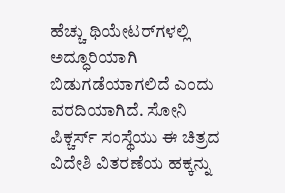ಹೆಚ್ಚು ಥಿಯೇಟರ್‌ಗಳಲ್ಲಿ ಅದ್ಧೂರಿಯಾಗಿ ಬಿಡುಗಡೆಯಾಗಲಿದೆ ಎಂದು ವರದಿಯಾಗಿದೆ. ಸೋನಿ ಪಿಕ್ಚರ್ಸ್ ಸಂಸ್ಥೆಯು ಈ ಚಿತ್ರದ ವಿದೇಶಿ ವಿತರಣೆಯ ಹಕ್ಕನ್ನು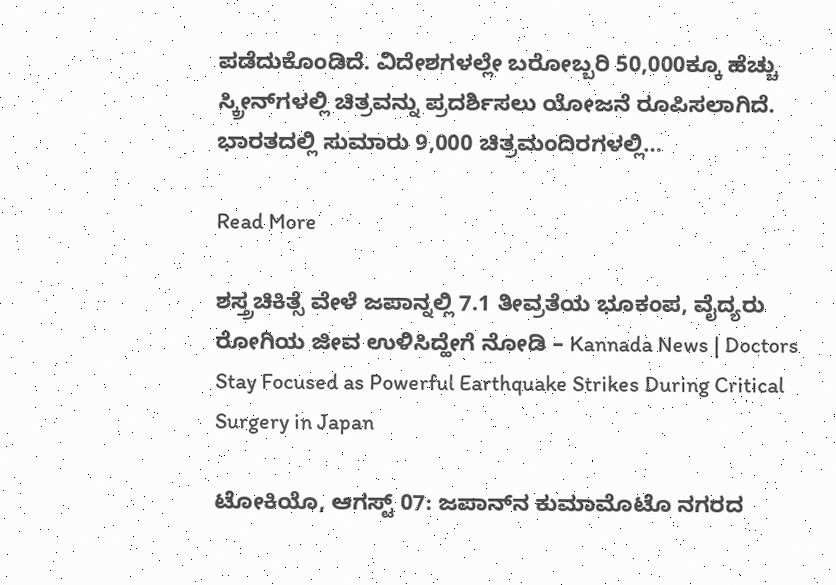ಪಡೆದುಕೊಂಡಿದೆ. ವಿದೇಶಗಳಲ್ಲೇ ಬರೋಬ್ಬರಿ 50,000ಕ್ಕೂ ಹೆಚ್ಚು ಸ್ಕ್ರೀನ್‌ಗಳಲ್ಲಿ ಚಿತ್ರವನ್ನು ಪ್ರದರ್ಶಿಸಲು ಯೋಜನೆ ರೂಪಿಸಲಾಗಿದೆ. ಭಾರತದಲ್ಲಿ ಸುಮಾರು 9,000 ಚಿತ್ರಮಂದಿರಗಳಲ್ಲಿ…

Read More

ಶಸ್ತ್ರಚಿಕಿತ್ಸೆ ವೇಳೆ ಜಪಾನ್ನಲ್ಲಿ 7.1 ತೀವ್ರತೆಯ ಭೂಕಂಪ, ವೈದ್ಯರು ರೋಗಿಯ ಜೀವ ಉಳಿಸಿದ್ಹೇಗೆ ನೋಡಿ – Kannada News | Doctors Stay Focused as Powerful Earthquake Strikes During Critical Surgery in Japan

ಟೋಕಿಯೊ, ಆಗಸ್ಟ್ 07: ಜಪಾನ್‌ನ ಕುಮಾಮೊಟೊ ನಗರದ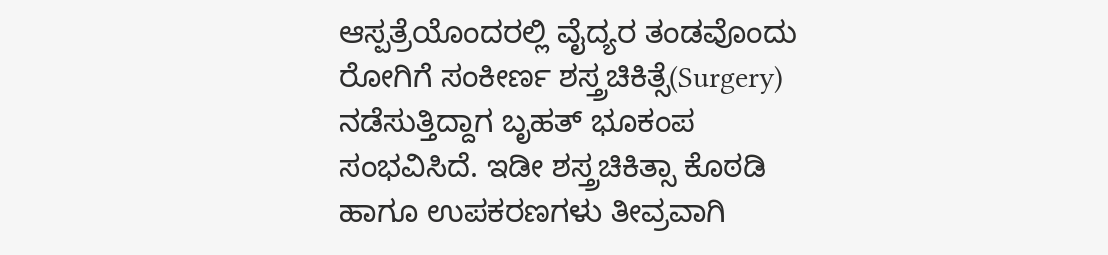ಆಸ್ಪತ್ರೆಯೊಂದರಲ್ಲಿ ವೈದ್ಯರ ತಂಡವೊಂದು ರೋಗಿಗೆ ಸಂಕೀರ್ಣ ಶಸ್ತ್ರಚಿಕಿತ್ಸೆ(Surgery) ನಡೆಸುತ್ತಿದ್ದಾಗ ಬೃಹತ್ ಭೂಕಂಪ ಸಂಭವಿಸಿದೆ. ಇಡೀ ಶಸ್ತ್ರಚಿಕಿತ್ಸಾ ಕೊಠಡಿ ಹಾಗೂ ಉಪಕರಣಗಳು ತೀವ್ರವಾಗಿ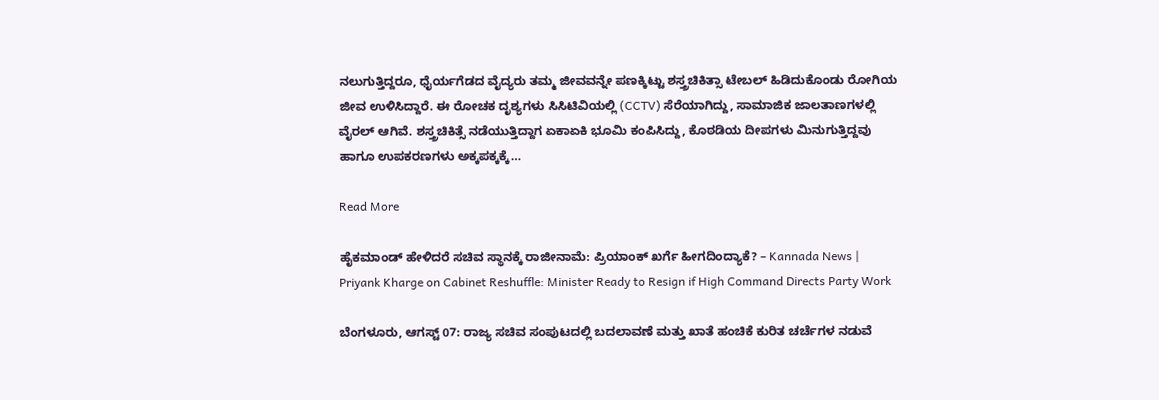ನಲುಗುತ್ತಿದ್ದರೂ, ಧೈರ್ಯಗೆಡದ ವೈದ್ಯರು ತಮ್ಮ ಜೀವವನ್ನೇ ಪಣಕ್ಕಿಟ್ಟು ಶಸ್ತ್ರಚಿಕಿತ್ಸಾ ಟೇಬಲ್ ಹಿಡಿದುಕೊಂಡು ರೋಗಿಯ ಜೀವ ಉಳಿಸಿದ್ದಾರೆ. ಈ ರೋಚಕ ದೃಶ್ಯಗಳು ಸಿಸಿಟಿವಿಯಲ್ಲಿ (CCTV) ಸೆರೆಯಾಗಿದ್ದು, ಸಾಮಾಜಿಕ ಜಾಲತಾಣಗಳಲ್ಲಿ ವೈರಲ್ ಆಗಿವೆ. ಶಸ್ತ್ರಚಿಕಿತ್ಸೆ ನಡೆಯುತ್ತಿದ್ದಾಗ ಏಕಾಏಕಿ ಭೂಮಿ ಕಂಪಿಸಿದ್ದು, ಕೊಠಡಿಯ ದೀಪಗಳು ಮಿನುಗುತ್ತಿದ್ದವು ಹಾಗೂ ಉಪಕರಣಗಳು ಅಕ್ಕಪಕ್ಕಕ್ಕೆ…

Read More

ಹೈಕಮಾಂಡ್ ಹೇಳಿದರೆ ಸಚಿವ ಸ್ಥಾನಕ್ಕೆ ರಾಜೀನಾಮೆ: ಪ್ರಿಯಾಂಕ್ ಖರ್ಗೆ ಹೀಗದಿಂದ್ಯಾಕೆ? – Kannada News | Priyank Kharge on Cabinet Reshuffle: Minister Ready to Resign if High Command Directs Party Work

ಬೆಂಗಳೂರು, ಆಗಸ್ಟ್ 07: ರಾಜ್ಯ ಸಚಿವ ಸಂಪುಟದಲ್ಲಿ ಬದಲಾವಣೆ ಮತ್ತು ಖಾತೆ ಹಂಚಿಕೆ ಕುರಿತ ಚರ್ಚೆಗಳ ನಡುವೆ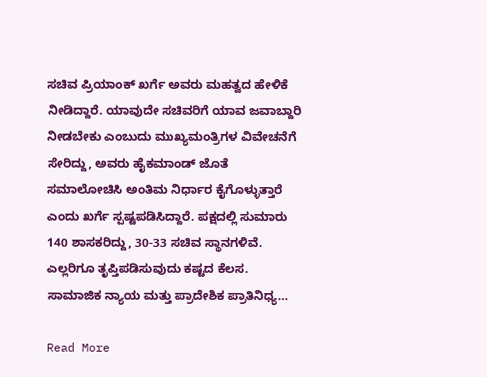ಸಚಿವ ಪ್ರಿಯಾಂಕ್ ಖರ್ಗೆ ಅವರು ಮಹತ್ವದ ಹೇಳಿಕೆ ನೀಡಿದ್ದಾರೆ. ಯಾವುದೇ ಸಚಿವರಿಗೆ ಯಾವ ಜವಾಬ್ದಾರಿ ನೀಡಬೇಕು ಎಂಬುದು ಮುಖ್ಯಮಂತ್ರಿಗಳ ವಿವೇಚನೆಗೆ ಸೇರಿದ್ದು, ಅವರು ಹೈಕಮಾಂಡ್ ಜೊತೆ ಸಮಾಲೋಚಿಸಿ ಅಂತಿಮ ನಿರ್ಧಾರ ಕೈಗೊಳ್ಳುತ್ತಾರೆ ಎಂದು ಖರ್ಗೆ ಸ್ಪಷ್ಟಪಡಿಸಿದ್ದಾರೆ. ಪಕ್ಷದಲ್ಲಿ ಸುಮಾರು 140 ಶಾಸಕರಿದ್ದು, 30-33 ಸಚಿವ ಸ್ಥಾನಗಳಿವೆ. ಎಲ್ಲರಿಗೂ ತೃಪ್ತಿಪಡಿಸುವುದು ಕಷ್ಟದ ಕೆಲಸ. ಸಾಮಾಜಿಕ ನ್ಯಾಯ ಮತ್ತು ಪ್ರಾದೇಶಿಕ ಪ್ರಾತಿನಿಧ್ಯ…

Read More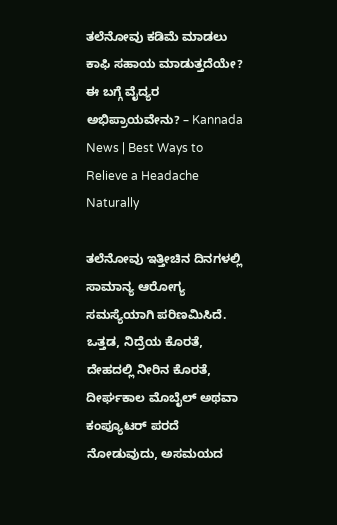ತಲೆನೋವು ಕಡಿಮೆ ಮಾಡಲು ಕಾಫಿ ಸಹಾಯ ಮಾಡುತ್ತದೆಯೇ? ಈ ಬಗ್ಗೆ ವೈದ್ಯರ ಅಭಿಪ್ರಾಯವೇನು? – Kannada News | Best Ways to Relieve a Headache Naturally

ತಲೆನೋವು ಇತ್ತೀಚಿನ ದಿನಗಳಲ್ಲಿ ಸಾಮಾನ್ಯ ಆರೋಗ್ಯ ಸಮಸ್ಯೆಯಾಗಿ ಪರಿಣಮಿಸಿದೆ. ಒತ್ತಡ, ನಿದ್ರೆಯ ಕೊರತೆ, ದೇಹದಲ್ಲಿ ನೀರಿನ ಕೊರತೆ, ದೀರ್ಘಕಾಲ ಮೊಬೈಲ್ ಅಥವಾ ಕಂಪ್ಯೂಟರ್ ಪರದೆ ನೋಡುವುದು, ಅಸಮಯದ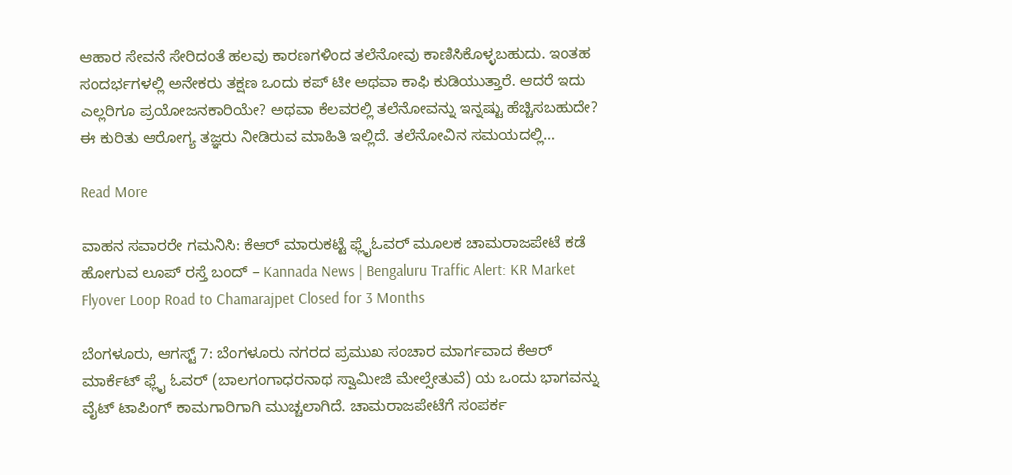ಆಹಾರ ಸೇವನೆ ಸೇರಿದಂತೆ ಹಲವು ಕಾರಣಗಳಿಂದ ತಲೆನೋವು ಕಾಣಿಸಿಕೊಳ್ಳಬಹುದು. ಇಂತಹ ಸಂದರ್ಭಗಳಲ್ಲಿ ಅನೇಕರು ತಕ್ಷಣ ಒಂದು ಕಪ್ ಟೀ ಅಥವಾ ಕಾಫಿ ಕುಡಿಯುತ್ತಾರೆ. ಆದರೆ ಇದು ಎಲ್ಲರಿಗೂ ಪ್ರಯೋಜನಕಾರಿಯೇ? ಅಥವಾ ಕೆಲವರಲ್ಲಿ ತಲೆನೋವನ್ನು ಇನ್ನಷ್ಟು ಹೆಚ್ಚಿಸಬಹುದೇ? ಈ ಕುರಿತು ಆರೋಗ್ಯ ತಜ್ಞರು ನೀಡಿರುವ ಮಾಹಿತಿ ಇಲ್ಲಿದೆ. ತಲೆನೋವಿನ ಸಮಯದಲ್ಲಿ…

Read More

ವಾಹನ ಸವಾರರೇ ಗಮನಿಸಿ: ಕೆಆರ್ ಮಾರುಕಟ್ಟೆ ಫ್ಲೈಓವರ್ ಮೂಲಕ ಚಾಮರಾಜಪೇಟೆ ಕಡೆ ಹೋಗುವ ಲೂಪ್ ರಸ್ತೆ ಬಂದ್ – Kannada News | Bengaluru Traffic Alert: KR Market Flyover Loop Road to Chamarajpet Closed for 3 Months

ಬೆಂಗಳೂರು, ಆಗಸ್ಟ್ 7: ಬೆಂಗಳೂರು ನಗರದ ಪ್ರಮುಖ ಸಂಚಾರ ಮಾರ್ಗವಾದ ಕೆಆರ್ ಮಾರ್ಕೆಟ್ ಫ್ಲೈ ಓವರ್ (ಬಾಲಗಂಗಾಧರನಾಥ ಸ್ವಾಮೀಜಿ ಮೇಲ್ಸೇತುವೆ) ಯ ಒಂದು ಭಾಗವನ್ನು ವೈಟ್ ಟಾಪಿಂಗ್ ಕಾಮಗಾರಿಗಾಗಿ ಮುಚ್ಚಲಾಗಿದೆ. ಚಾಮರಾಜಪೇಟೆಗೆ ಸಂಪರ್ಕ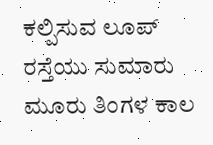ಕಲ್ಪಿಸುವ ಲೂಪ್ ರಸ್ತೆಯು ಸುಮಾರು ಮೂರು ತಿಂಗಳ ಕಾಲ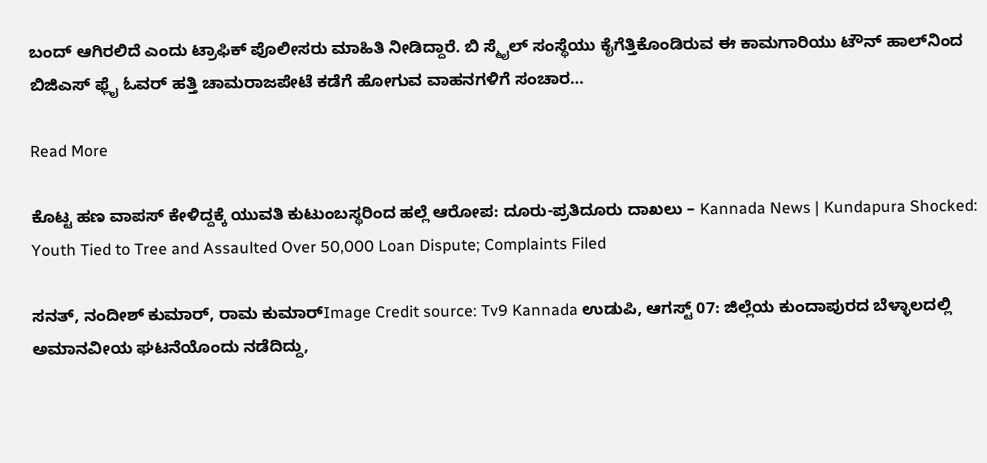ಬಂದ್ ಆಗಿರಲಿದೆ ಎಂದು ಟ್ರಾಫಿಕ್ ಪೊಲೀಸರು ಮಾಹಿತಿ ನೀಡಿದ್ದಾರೆ. ಬಿ ಸ್ಮೈಲ್ ಸಂಸ್ಥೆಯು ಕೈಗೆತ್ತಿಕೊಂಡಿರುವ ಈ ಕಾಮಗಾರಿಯು ಟೌನ್ ಹಾಲ್‌ನಿಂದ ಬಿಜಿಎಸ್ ಫ್ಲೈ ಓವರ್ ಹತ್ತಿ ಚಾಮರಾಜಪೇಟೆ ಕಡೆಗೆ ಹೋಗುವ ವಾಹನಗಳಿಗೆ ಸಂಚಾರ…

Read More

ಕೊಟ್ಟ ಹಣ ವಾಪಸ್ ಕೇಳಿದ್ದಕ್ಕೆ ಯುವತಿ ಕುಟುಂಬಸ್ಥರಿಂದ ಹಲ್ಲೆ ಆರೋಪ: ದೂರು-ಪ್ರತಿದೂರು ದಾಖಲು – Kannada News | Kundapura Shocked: Youth Tied to Tree and Assaulted Over 50,000 Loan Dispute; Complaints Filed

ಸನತ್, ನಂದೀಶ್ ಕುಮಾರ್, ರಾಮ ಕುಮಾರ್Image Credit source: Tv9 Kannada ಉಡುಪಿ, ಆಗಸ್ಟ್ 07: ಜಿಲ್ಲೆಯ ಕುಂದಾಪುರದ ಬೆಳ್ಳಾಲದಲ್ಲಿ ಅಮಾನವೀಯ ಘಟನೆಯೊಂದು ನಡೆದಿದ್ದು,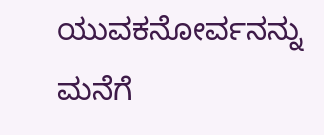ಯುವಕನೋರ್ವನನ್ನು ಮನೆಗೆ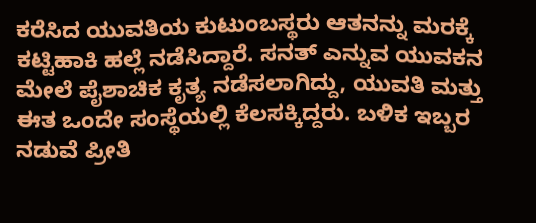ಕರೆಸಿದ ಯುವತಿಯ ಕುಟುಂಬಸ್ಥರು ಆತನನ್ನು ಮರಕ್ಕೆ ಕಟ್ಟಿಹಾಕಿ ಹಲ್ಲೆ ನಡೆಸಿದ್ದಾರೆ. ಸನತ್ ಎನ್ನುವ ಯುವಕನ ಮೇಲೆ ಪೈಶಾಚಿಕ ಕೃತ್ಯ ನಡೆಸಲಾಗಿದ್ದು, ಯುವತಿ ಮತ್ತು ಈತ ಒಂದೇ ಸಂಸ್ಥೆಯಲ್ಲಿ ಕೆಲಸಕ್ಕಿದ್ದರು. ಬಳಿಕ ಇಬ್ಬರ ನಡುವೆ ಪ್ರೀತಿ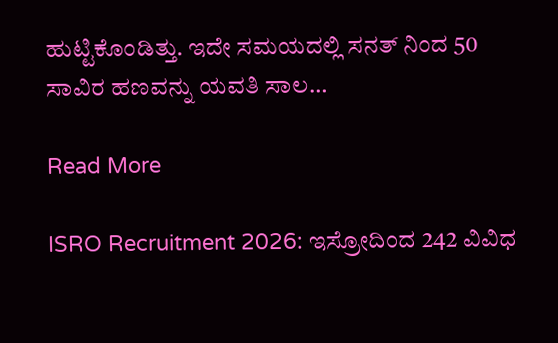ಹುಟ್ಟಿಕೊಂಡಿತ್ತು. ಇದೇ ಸಮಯದಲ್ಲಿ ಸನತ್ ನಿಂದ 50 ಸಾವಿರ ಹಣವನ್ನು ಯವತಿ ಸಾಲ…

Read More

ISRO Recruitment 2026: ಇಸ್ರೋದಿಂದ 242 ವಿವಿಧ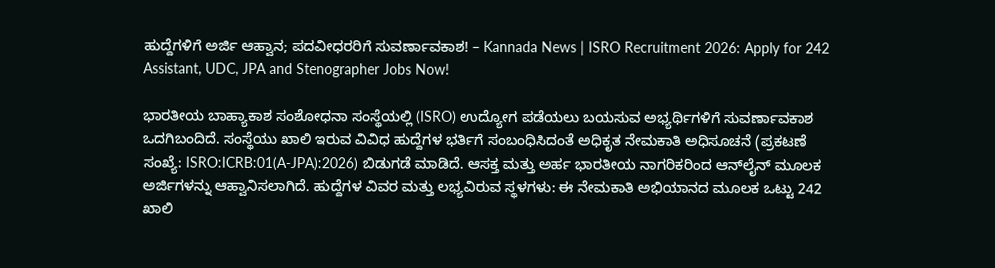ಹುದ್ದೆಗಳಿಗೆ ಅರ್ಜಿ ಆಹ್ವಾನ; ಪದವೀಧರರಿಗೆ ಸುವರ್ಣಾವಕಾಶ! – Kannada News | ISRO Recruitment 2026: Apply for 242 Assistant, UDC, JPA and Stenographer Jobs Now!

ಭಾರತೀಯ ಬಾಹ್ಯಾಕಾಶ ಸಂಶೋಧನಾ ಸಂಸ್ಥೆಯಲ್ಲಿ (ISRO) ಉದ್ಯೋಗ ಪಡೆಯಲು ಬಯಸುವ ಅಭ್ಯರ್ಥಿಗಳಿಗೆ ಸುವರ್ಣಾವಕಾಶ ಒದಗಿಬಂದಿದೆ. ಸಂಸ್ಥೆಯು ಖಾಲಿ ಇರುವ ವಿವಿಧ ಹುದ್ದೆಗಳ ಭರ್ತಿಗೆ ಸಂಬಂಧಿಸಿದಂತೆ ಅಧಿಕೃತ ನೇಮಕಾತಿ ಅಧಿಸೂಚನೆ (ಪ್ರಕಟಣೆ ಸಂಖ್ಯೆ: ISRO:ICRB:01(A-JPA):2026) ಬಿಡುಗಡೆ ಮಾಡಿದೆ. ಆಸಕ್ತ ಮತ್ತು ಅರ್ಹ ಭಾರತೀಯ ನಾಗರಿಕರಿಂದ ಆನ್‌ಲೈನ್ ಮೂಲಕ ಅರ್ಜಿಗಳನ್ನು ಆಹ್ವಾನಿಸಲಾಗಿದೆ. ಹುದ್ದೆಗಳ ವಿವರ ಮತ್ತು ಲಭ್ಯವಿರುವ ಸ್ಥಳಗಳು: ಈ ನೇಮಕಾತಿ ಅಭಿಯಾನದ ಮೂಲಕ ಒಟ್ಟು 242 ಖಾಲಿ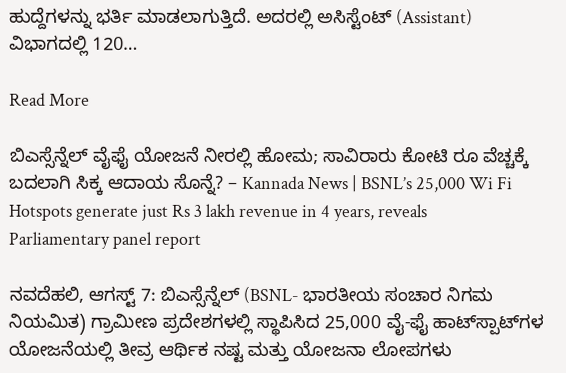ಹುದ್ದೆಗಳನ್ನು ಭರ್ತಿ ಮಾಡಲಾಗುತ್ತಿದೆ. ಅದರಲ್ಲಿ ಅಸಿಸ್ಟೆಂಟ್ (Assistant) ವಿಭಾಗದಲ್ಲಿ 120…

Read More

ಬಿಎಸ್ಸೆನ್ನೆಲ್ ವೈಫೈ ಯೋಜನೆ ನೀರಲ್ಲಿ ಹೋಮ; ಸಾವಿರಾರು ಕೋಟಿ ರೂ ವೆಚ್ಚಕ್ಕೆ ಬದಲಾಗಿ ಸಿಕ್ಕ ಆದಾಯ ಸೊನ್ನೆ? – Kannada News | BSNL’s 25,000 Wi Fi Hotspots generate just Rs 3 lakh revenue in 4 years, reveals Parliamentary panel report

ನವದೆಹಲಿ, ಆಗಸ್ಟ್ 7: ಬಿಎಸ್ಸೆನ್ನೆಲ್ (BSNL- ಭಾರತೀಯ ಸಂಚಾರ ನಿಗಮ ನಿಯಮಿತ) ಗ್ರಾಮೀಣ ಪ್ರದೇಶಗಳಲ್ಲಿ ಸ್ಥಾಪಿಸಿದ 25,000 ವೈ-ಫೈ ಹಾಟ್‌ಸ್ಪಾಟ್‌ಗಳ ಯೋಜನೆಯಲ್ಲಿ ತೀವ್ರ ಆರ್ಥಿಕ ನಷ್ಟ ಮತ್ತು ಯೋಜನಾ ಲೋಪಗಳು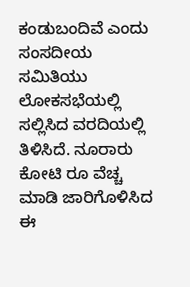ಕಂಡುಬಂದಿವೆ ಎಂದು ಸಂಸದೀಯ ಸಮಿತಿಯು ಲೋಕಸಭೆಯಲ್ಲಿ ಸಲ್ಲಿಸಿದ ವರದಿಯಲ್ಲಿ ತಿಳಿಸಿದೆ. ನೂರಾರು ಕೋಟಿ ರೂ ವೆಚ್ಚ ಮಾಡಿ ಜಾರಿಗೊಳಿಸಿದ ಈ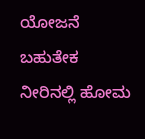ಯೋಜನೆ ಬಹುತೇಕ ನೀರಿನಲ್ಲಿ ಹೋಮ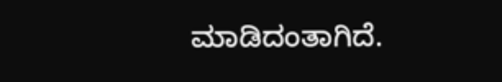ಮಾಡಿದಂತಾಗಿದೆ.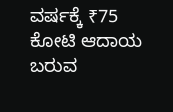ವರ್ಷಕ್ಕೆ ₹75 ಕೋಟಿ ಆದಾಯ ಬರುವ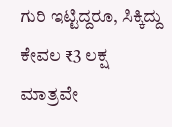ಗುರಿ ಇಟ್ಟಿದ್ದರೂ, ಸಿಕ್ಕಿದ್ದು ಕೇವಲ ₹3 ಲಕ್ಷ ಮಾತ್ರವೇ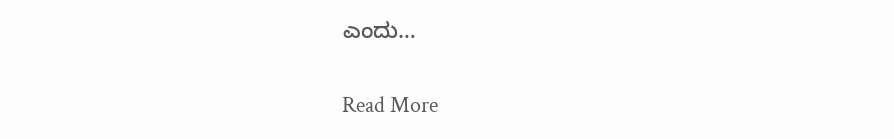ಎಂದು…

Read More